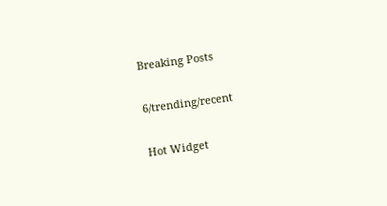Breaking Posts

6/trending/recent

Hot Widget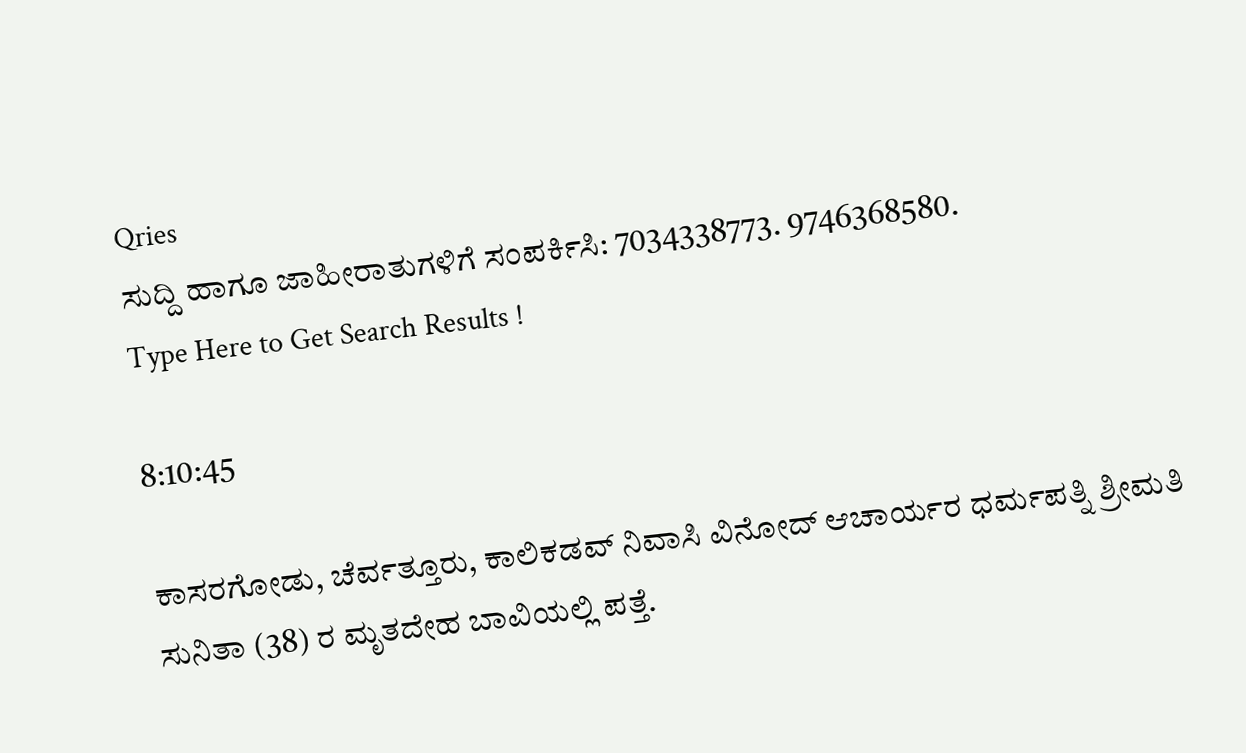Qries
ಸುದ್ದಿ ಹಾಗೂ ಜಾಹೀರಾತುಗಳಿಗೆ ಸಂಪರ್ಕಿಸಿ: 7034338773. 9746368580.
Type Here to Get Search Results !

8:10:45

ಕಾಸರಗೋಡು, ಚೆರ್ವತ್ತೂರು, ಕಾಲಿಕಡವ್ ನಿವಾಸಿ ವಿನೋದ್ ಆಚಾರ್ಯರ ಧರ್ಮಪತ್ನಿ ಶ್ರೀಮತಿ ಸುನಿತಾ (38) ರ ಮೃತದೇಹ ಬಾವಿಯಲ್ಲಿ ಪತ್ತೆ.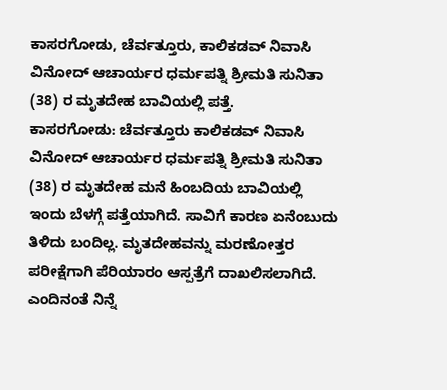ಕಾಸರಗೋಡು, ಚೆರ್ವತ್ತೂರು, ಕಾಲಿಕಡವ್ ನಿವಾಸಿ ವಿನೋದ್ ಆಚಾರ್ಯರ ಧರ್ಮಪತ್ನಿ ಶ್ರೀಮತಿ ಸುನಿತಾ (38) ರ ಮೃತದೇಹ ಬಾವಿಯಲ್ಲಿ ಪತ್ತೆ.
ಕಾಸರಗೋಡು: ಚೆರ್ವತ್ತೂರು ಕಾಲಿಕಡವ್ ನಿವಾಸಿ ವಿನೋದ್ ಆಚಾರ್ಯರ ಧರ್ಮಪತ್ನಿ ಶ್ರೀಮತಿ ಸುನಿತಾ (38) ರ ಮೃತದೇಹ ಮನೆ ಹಿಂಬದಿಯ ಬಾವಿಯಲ್ಲಿ ಇಂದು ಬೆಳಗ್ಗೆ ಪತ್ತೆಯಾಗಿದೆ. ಸಾವಿಗೆ ಕಾರಣ ಏನೆಂಬುದು ತಿಳಿದು ಬಂದಿಲ್ಲ. ಮೃತದೇಹವನ್ನು ಮರಣೋತ್ತರ ಪರೀಕ್ಷೆಗಾಗಿ ಪೆರಿಯಾರಂ ಆಸ್ಪತ್ರೆಗೆ ದಾಖಲಿಸಲಾಗಿದೆ. ಎಂದಿನಂತೆ ನಿನ್ನೆ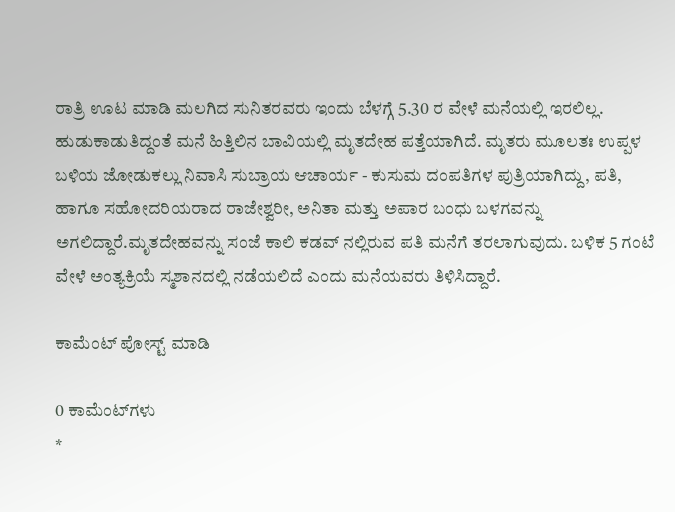ರಾತ್ರಿ ಊಟ ಮಾಡಿ ಮಲಗಿದ ಸುನಿತರವರು ಇಂದು ಬೆಳಗ್ಗೆ 5.30 ರ ವೇಳೆ ಮನೆಯಲ್ಲಿ ಇರಲಿಲ್ಲ. ಹುಡುಕಾಡುತಿದ್ದಂತೆ ಮನೆ ಹಿತ್ತಿಲಿನ ಬಾವಿಯಲ್ಲಿ ಮೃತದೇಹ ಪತ್ತೆಯಾಗಿದೆ. ಮೃತರು ಮೂಲತಃ ಉಪ್ಪಳ ಬಳಿಯ ಜೋಡುಕಲ್ಲು ನಿವಾಸಿ ಸುಬ್ರಾಯ ಆಚಾರ್ಯ - ಕುಸುಮ ದಂಪತಿಗಳ ಪುತ್ರಿಯಾಗಿದ್ದು, ಪತಿ, ಹಾಗೂ ಸಹೋದರಿಯರಾದ ರಾಜೇಶ್ವರೀ, ಅನಿತಾ ಮತ್ತು ಅಪಾರ ಬಂಧು ಬಳಗವನ್ನು ಅಗಲಿದ್ದಾರೆ.ಮೃತದೇಹವನ್ನು ಸಂಜೆ ಕಾಲಿ ಕಡವ್ ನಲ್ಲಿರುವ ಪತಿ ಮನೆಗೆ ತರಲಾಗುವುದು. ಬಳಿಕ 5 ಗಂಟೆ ವೇಳೆ ಅಂತ್ಯಕ್ರಿಯೆ ಸ್ಮಶಾನದಲ್ಲಿ ನಡೆಯಲಿದೆ ಎಂದು ಮನೆಯವರು ತಿಳಿಸಿದ್ದಾರೆ.

ಕಾಮೆಂಟ್‌‌ ಪೋಸ್ಟ್‌ ಮಾಡಿ

0 ಕಾಮೆಂಟ್‌ಗಳು
*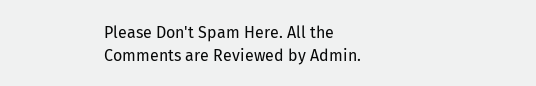Please Don't Spam Here. All the Comments are Reviewed by Admin.